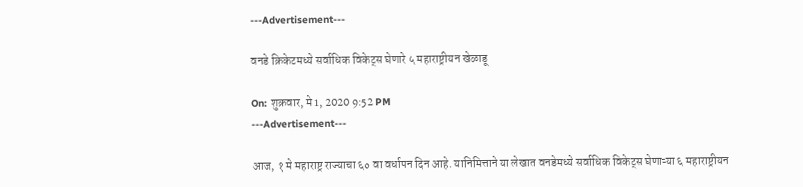---Advertisement---

वनडे क्रिकेटमध्ये सर्वाधिक विकेट्स घेणारे ५ महाराष्ट्रीयन खेळाडू

On: शुक्रवार, मे 1, 2020 9:52 PM
---Advertisement---

आज, १ मे महाराष्ट्र राज्याचा ६० वा वर्धापन दिन आहे. यानिमित्ताने या लेखात वनडेमध्ये सर्वाधिक विकेट्स घेणाऱ्या ६ महाराष्ट्रीयन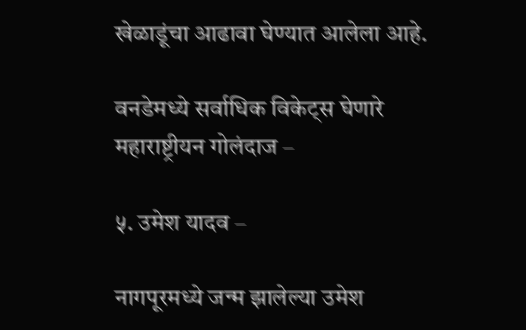खेळाडूंचा आढावा घेण्यात आलेला आहे.

वनडेमध्ये सर्वाधिक विकेट्स घेणारे महाराष्ट्रीयन गोलंदाज –

५. उमेश यादव –

नागपूरमध्ये जन्म झालेल्या उमेश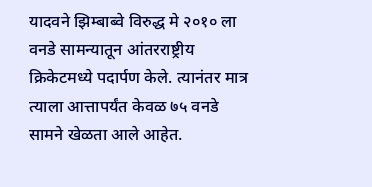यादवने झिम्बाब्वे विरुद्ध मे २०१० ला वनडे सामन्यातून आंतरराष्ट्रीय क्रिकेटमध्ये पदार्पण केले. त्यानंतर मात्र त्याला आत्तापर्यंत केवळ ७५ वनडे सामने खेळता आले आहेत.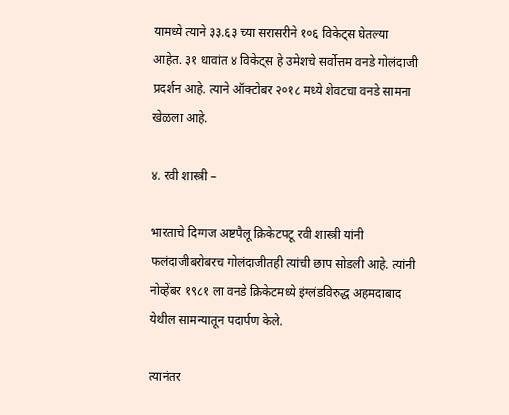यामध्ये त्याने ३३.६३ च्या सरासरीने १०६ विकेट्स घेतल्या आहेत. ३१ धावांत ४ विकेट्स हे उमेशचे सर्वोत्तम वनडे गोलंदाजी प्रदर्शन आहे. त्याने ऑक्टोबर २०१८ मध्ये शेवटचा वनडे सामना खेळला आहे.

४. रवी शास्त्री –

भारताचे दिग्गज अष्टपैलू क्रिकेटपटू रवी शास्त्री यांनी फलंदाजीबरोबरच गोलंदाजीतही त्यांची छाप सोडली आहे. त्यांनी नोव्हेंबर १९८१ ला वनडे क्रिकेटमध्ये इंग्लंडविरुद्ध अहमदाबाद येथील सामन्यातून पदार्पण केले.

त्यानंतर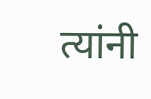त्यांनी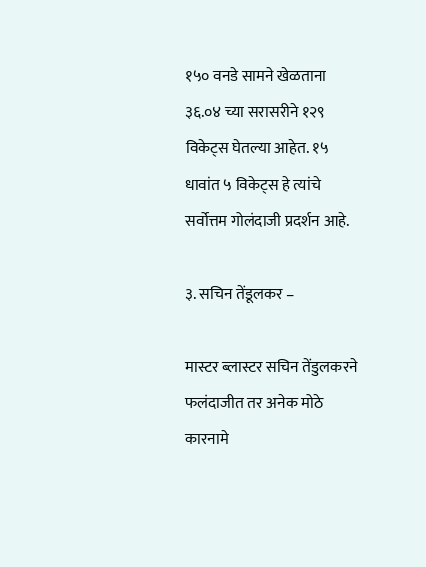१५० वनडे सामने खेळताना ३६.०४ च्या सरासरीने १२९ विकेट्स घेतल्या आहेत. १५ धावांत ५ विकेट्स हे त्यांचे सर्वोत्तम गोलंदाजी प्रदर्शन आहे.

३. सचिन तेंडूलकर –

मास्टर ब्लास्टर सचिन तेंडुलकरने फलंदाजीत तर अनेक मोठे कारनामे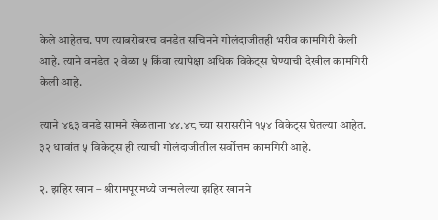केले आहेतच. पण त्याबरोबरच वनडेत सचिनने गोलंदाजीतही भरीव कामगिरी केली आहे. त्याने वनडेत २ वेळा ५ किंवा त्यापेक्षा अधिक विकेट्स घेण्याची देखील कामगिरी केली आहे.

त्याने ४६३ वनडे सामने खेळताना ४४.४८ च्या सरासरीने १५४ विकेट्स घेतल्या आहेत. ३२ धावांत ५ विकेट्स ही त्याची गोलंदाजीतील सर्वोत्तम कामगिरी आहे.

२. झहिर खान – श्रीरामपूरमध्ये जन्मलेल्या झहिर खानने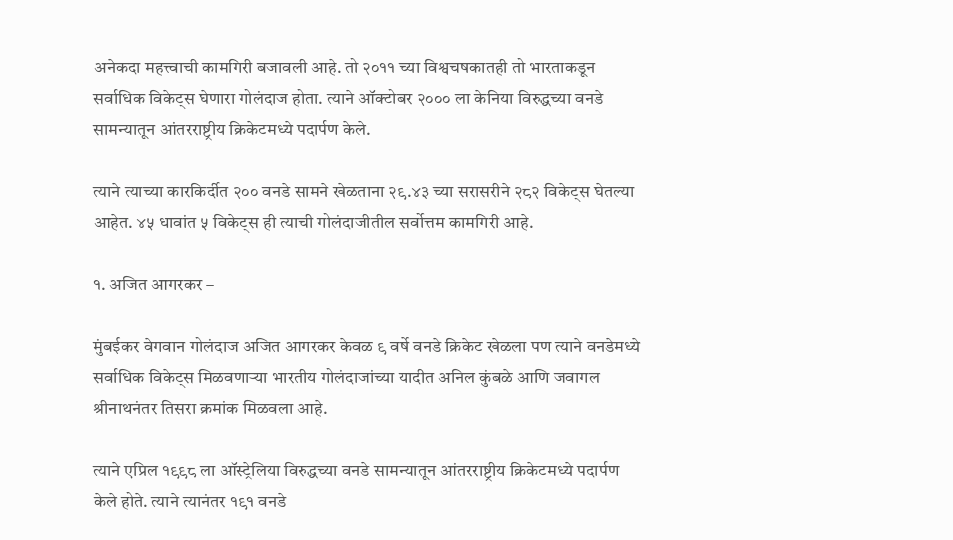अनेकदा महत्त्वाची कामगिरी बजावली आहे. तो २०११ च्या विश्वचषकातही तो भारताकडून सर्वाधिक विकेट्स घेणारा गोलंदाज होता. त्याने ऑक्टोबर २००० ला केनिया विरुद्धच्या वनडे सामन्यातून आंतरराष्ट्रीय क्रिकेटमध्ये पदार्पण केले.

त्याने त्याच्या कारकिर्दीत २०० वनडे सामने खेळताना २९.४३ च्या सरासरीने २८२ विकेट्स घेतल्या आहेत. ४५ धावांत ५ विकेट्स ही त्याची गोलंदाजीतील सर्वोत्तम कामगिरी आहे.

१. अजित आगरकर –

मुंबईकर वेगवान गोलंदाज अजित आगरकर केवळ ९ वर्षे वनडे क्रिकेट खेळला पण त्याने वनडेमध्ये सर्वाधिक विकेट्स मिळवणाऱ्या भारतीय गोलंदाजांच्या यादीत अनिल कुंबळे आणि जवागल श्रीनाथनंतर तिसरा क्रमांक मिळवला आहे.

त्याने एप्रिल १९९८ ला ऑस्ट्रेलिया विरुद्धच्या वनडे सामन्यातून आंतरराष्ट्रीय क्रिकेटमध्ये पदार्पण केले होते. त्याने त्यानंतर १९१ वनडे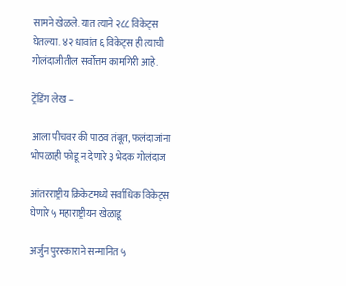सामने खेळले. यात त्याने २८८ विकेट्स घेतल्या. ४२ धावांत ६ विकेट्स ही त्याची गोलंदाजीतील सर्वोत्तम कामगिरी आहे.

ट्रेंडिंग लेख –

आला पीचवर की पाठव तंबूत, फलंदाजांना भोपळाही फोडू न देणारे ३ भेदक गोलंदाज

आंतरराष्ट्रीय क्रिकेटमध्ये सर्वाधिक विकेट्स घेणारे ५ महाराष्ट्रीयन खेळाडू

अर्जुन पुरस्काराने सन्मानित ५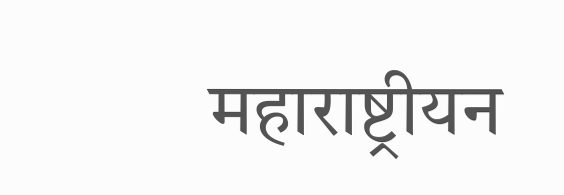महाराष्ट्रीयन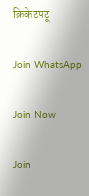क्रिकेटपटू

Join WhatsApp

Join Now

Join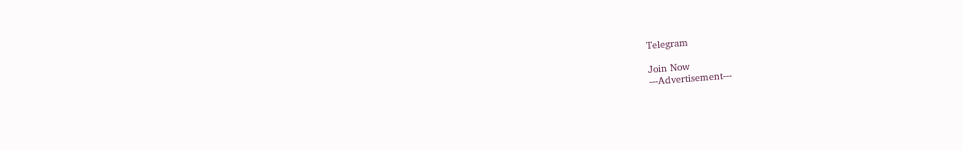Telegram

Join Now
---Advertisement---